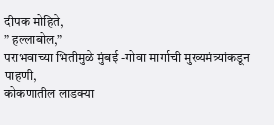दीपक मोहिते,
” हल्लाबोल,”
पराभवाच्या भितीमुळे मुंबई -गोवा मार्गाची मुख्यमंत्र्यांकडून पाहणी,
कोकणातील लाडक्या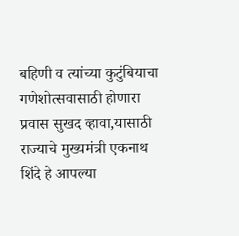बहिणी व त्यांच्या कुटुंबियाचा गणेशोत्सवासाठी होणारा प्रवास सुखद व्हावा,यासाठी राज्याचे मुख्यमंत्री एकनाथ शिंदे हे आपल्या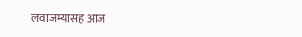लवाजम्यासह आज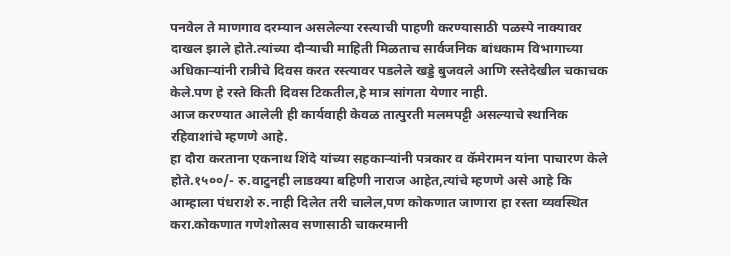पनवेल ते माणगाव दरम्यान असलेल्या रस्त्याची पाहणी करण्यासाठी पळस्पे नाक्यावर दाखल झाले होते.त्यांच्या दौऱ्याची माहिती मिळताच सार्वजनिक बांधकाम विभागाच्या अधिकाऱ्यांनी रात्रीचे दिवस करत रस्त्यावर पडलेले खड्डे बुजवले आणि रस्तेदेखील चकाचक केले.पण हे रस्ते किती दिवस टिकतील,हे मात्र सांगता येणार नाही.
आज करण्यात आलेली ही कार्यवाही केवळ तात्पुरती मलमपट्टी असल्याचे स्थानिक रहिवाशांचे म्हणणे आहे.
हा दौरा करताना एकनाथ शिंदे यांच्या सहकाऱ्यांनी पत्रकार व कॅमेरामन यांना पाचारण केले होते.१५००/- रु.वाटुनही लाडक्या बहिणी नाराज आहेत,त्यांचे म्हणणे असे आहे कि आम्हाला पंधराशे रु.नाही दिलेत तरी चालेल,पण कोकणात जाणारा हा रस्ता व्यवस्थित करा.कोकणात गणेशोत्सव सणासाठी चाकरमानी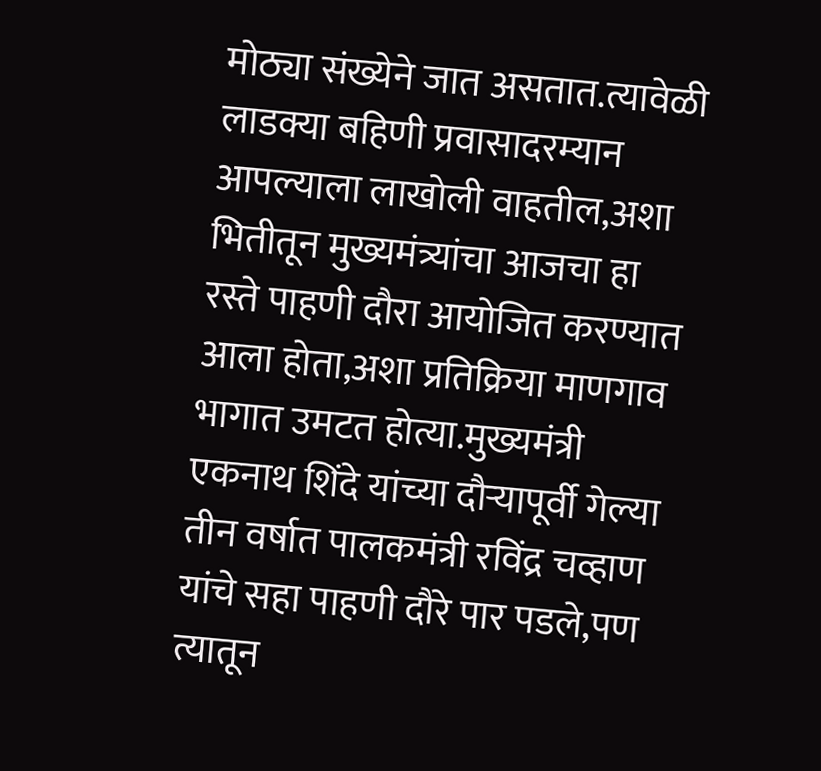मोठ्या संख्येने जात असतात.त्यावेळी लाडक्या बहिणी प्रवासादरम्यान आपल्याला लाखोली वाहतील,अशा भितीतून मुख्यमंत्र्यांचा आजचा हा रस्ते पाहणी दौरा आयोजित करण्यात आला होता,अशा प्रतिक्रिया माणगाव भागात उमटत होत्या.मुख्यमंत्री एकनाथ शिंदे यांच्या दौऱ्यापूर्वी गेल्या तीन वर्षात पालकमंत्री रविंद्र चव्हाण यांचे सहा पाहणी दौरे पार पडले,पण त्यातून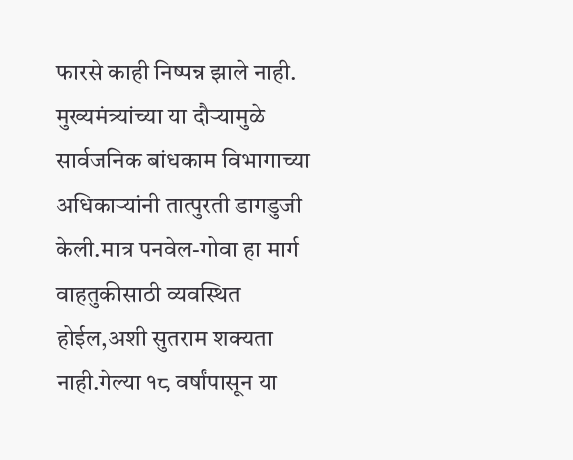फारसे काही निष्पन्न झाले नाही. मुख्यमंत्र्यांच्या या दौऱ्यामुळे सार्वजनिक बांधकाम विभागाच्या अधिकाऱ्यांनी तात्पुरती डागडुजी केली.मात्र पनवेल-गोवा हा मार्ग वाहतुकीसाठी व्यवस्थित होईल,अशी सुतराम शक्यता नाही.गेल्या १८ वर्षांपासून या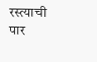रस्त्याची पार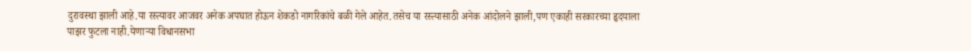दुरावस्था झाली आहे.या रस्त्यावर आजवर अनेक अपघात होऊन शेकडो नागरिकांचे बळी गेले आहेत.तसेच या रस्त्यासाठी अनेक आंदोलने झाली,पण एकाही सरकारच्या हृदयाला पाझर फुटला नाही.येणाऱ्या विधानसभा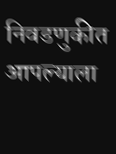निवडणुकीत आपल्याला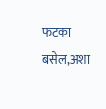फटका बसेल,अशा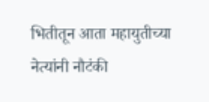भितीतून आता महायुतीच्या नेत्यांनी नौटंकी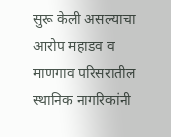सुरू केली असल्याचा आरोप महाडव व माणगाव परिसरातील स्थानिक नागरिकांनी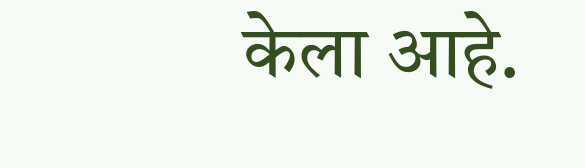केला आहे.